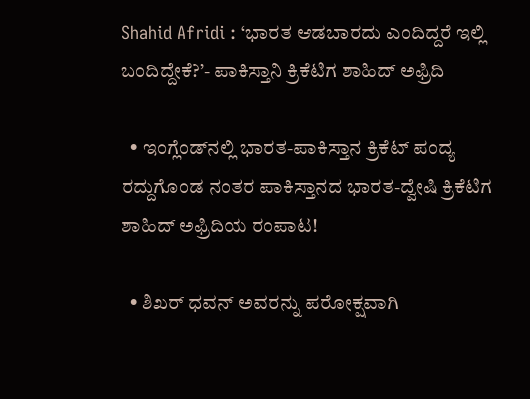Shahid Afridi : ‘ಭಾರತ ಆಡಬಾರದು ಎಂದಿದ್ದರೆ ಇಲ್ಲಿ ಬಂದಿದ್ದೇಕೆ?’- ಪಾಕಿಸ್ತಾನಿ ಕ್ರಿಕೆಟಿಗ ಶಾಹಿದ್ ಅಫ್ರಿದಿ

  • ಇಂಗ್ಲೆಂಡ್‌ನಲ್ಲಿ ಭಾರತ-ಪಾಕಿಸ್ತಾನ ಕ್ರಿಕೆಟ್ ಪಂದ್ಯ ರದ್ದುಗೊಂಡ ನಂತರ ಪಾಕಿಸ್ತಾನದ ಭಾರತ-ದ್ವೇಷಿ ಕ್ರಿಕೆಟಿಗ ಶಾಹಿದ್ ಅಫ್ರಿದಿಯ ರಂಪಾಟ!

  • ಶಿಖರ್ ಧವನ್ ಅವರನ್ನು ಪರೋಕ್ಷವಾಗಿ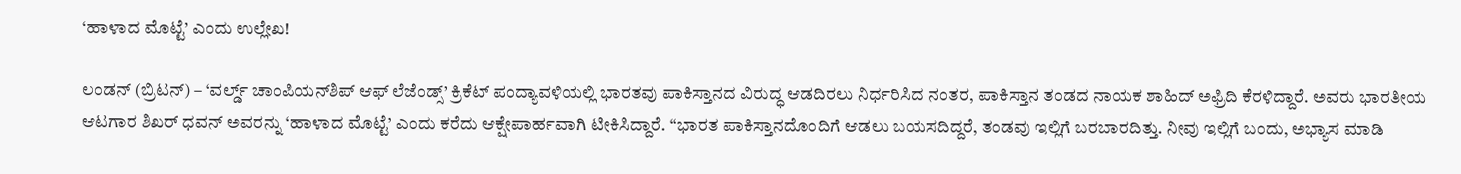‘ಹಾಳಾದ ಮೊಟ್ಟೆ’ ಎಂದು ಉಲ್ಲೇಖ!

ಲಂಡನ್ (ಬ್ರಿಟನ್) – ‘ವರ್ಲ್ಡ್ ಚಾಂಪಿಯನ್‌ಶಿಪ್ ಆಫ್ ಲೆಜೆಂಡ್ಸ್’ ಕ್ರಿಕೆಟ್ ಪಂದ್ಯಾವಳಿಯಲ್ಲಿ ಭಾರತವು ಪಾಕಿಸ್ತಾನದ ವಿರುದ್ಧ ಆಡದಿರಲು ನಿರ್ಧರಿಸಿದ ನಂತರ, ಪಾಕಿಸ್ತಾನ ತಂಡದ ನಾಯಕ ಶಾಹಿದ್ ಅಫ್ರಿದಿ ಕೆರಳಿದ್ದಾರೆ. ಅವರು ಭಾರತೀಯ ಆಟಗಾರ ಶಿಖರ್ ಧವನ್ ಅವರನ್ನು ‘ಹಾಳಾದ ಮೊಟ್ಟೆ’ ಎಂದು ಕರೆದು ಆಕ್ಷೇಪಾರ್ಹವಾಗಿ ಟೀಕಿಸಿದ್ದಾರೆ. “ಭಾರತ ಪಾಕಿಸ್ತಾನದೊಂದಿಗೆ ಆಡಲು ಬಯಸದಿದ್ದರೆ, ತಂಡವು ಇಲ್ಲಿಗೆ ಬರಬಾರದಿತ್ತು. ನೀವು ಇಲ್ಲಿಗೆ ಬಂದು, ಅಭ್ಯಾಸ ಮಾಡಿ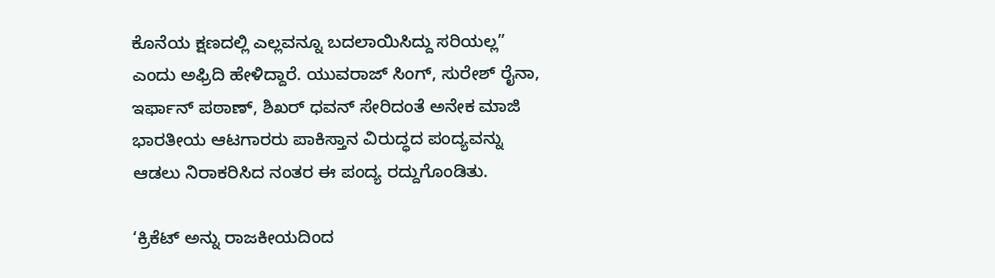ಕೊನೆಯ ಕ್ಷಣದಲ್ಲಿ ಎಲ್ಲವನ್ನೂ ಬದಲಾಯಿಸಿದ್ದು ಸರಿಯಲ್ಲ” ಎಂದು ಅಫ್ರಿದಿ ಹೇಳಿದ್ದಾರೆ. ಯುವರಾಜ್ ಸಿಂಗ್, ಸುರೇಶ್ ರೈನಾ, ಇರ್ಫಾನ್ ಪಠಾಣ್, ಶಿಖರ್ ಧವನ್ ಸೇರಿದಂತೆ ಅನೇಕ ಮಾಜಿ ಭಾರತೀಯ ಆಟಗಾರರು ಪಾಕಿಸ್ತಾನ ವಿರುದ್ಧದ ಪಂದ್ಯವನ್ನು ಆಡಲು ನಿರಾಕರಿಸಿದ ನಂತರ ಈ ಪಂದ್ಯ ರದ್ದುಗೊಂಡಿತು.

‘ಕ್ರಿಕೆಟ್ ಅನ್ನು ರಾಜಕೀಯದಿಂದ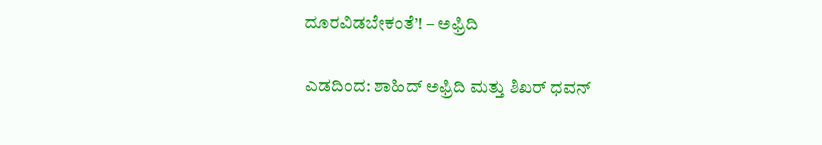ದೂರವಿಡಬೇಕಂತೆ’! – ಅಫ್ರಿದಿ

ಎಡದಿಂದ: ಶಾಹಿದ್ ಅಫ್ರಿದಿ ಮತ್ತು ಶಿಖರ್ ಧವನ್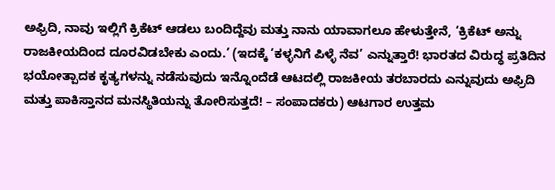ಅಫ್ರಿದಿ, ನಾವು ಇಲ್ಲಿಗೆ ಕ್ರಿಕೆಟ್ ಆಡಲು ಬಂದಿದ್ದೆವು ಮತ್ತು ನಾನು ಯಾವಾಗಲೂ ಹೇಳುತ್ತೇನೆ, ‘ಕ್ರಿಕೆಟ್ ಅನ್ನು ರಾಜಕೀಯದಿಂದ ದೂರವಿಡಬೇಕು ಎಂದು.’ (ಇದಕ್ಕೆ ‘ಕಳ್ಳನಿಗೆ ಪಿಳ್ಳೆ ನೆವ’ ಎನ್ನುತ್ತಾರೆ! ಭಾರತದ ವಿರುದ್ಧ ಪ್ರತಿದಿನ ಭಯೋತ್ಪಾದಕ ಕೃತ್ಯಗಳನ್ನು ನಡೆಸುವುದು ಇನ್ನೊಂದೆಡೆ ಆಟದಲ್ಲಿ ರಾಜಕೀಯ ತರಬಾರದು ಎನ್ನುವುದು ಅಫ್ರಿದಿ ಮತ್ತು ಪಾಕಿಸ್ತಾನದ ಮನಸ್ಥಿತಿಯನ್ನು ತೋರಿಸುತ್ತದೆ! – ಸಂಪಾದಕರು) ಆಟಗಾರ ಉತ್ತಮ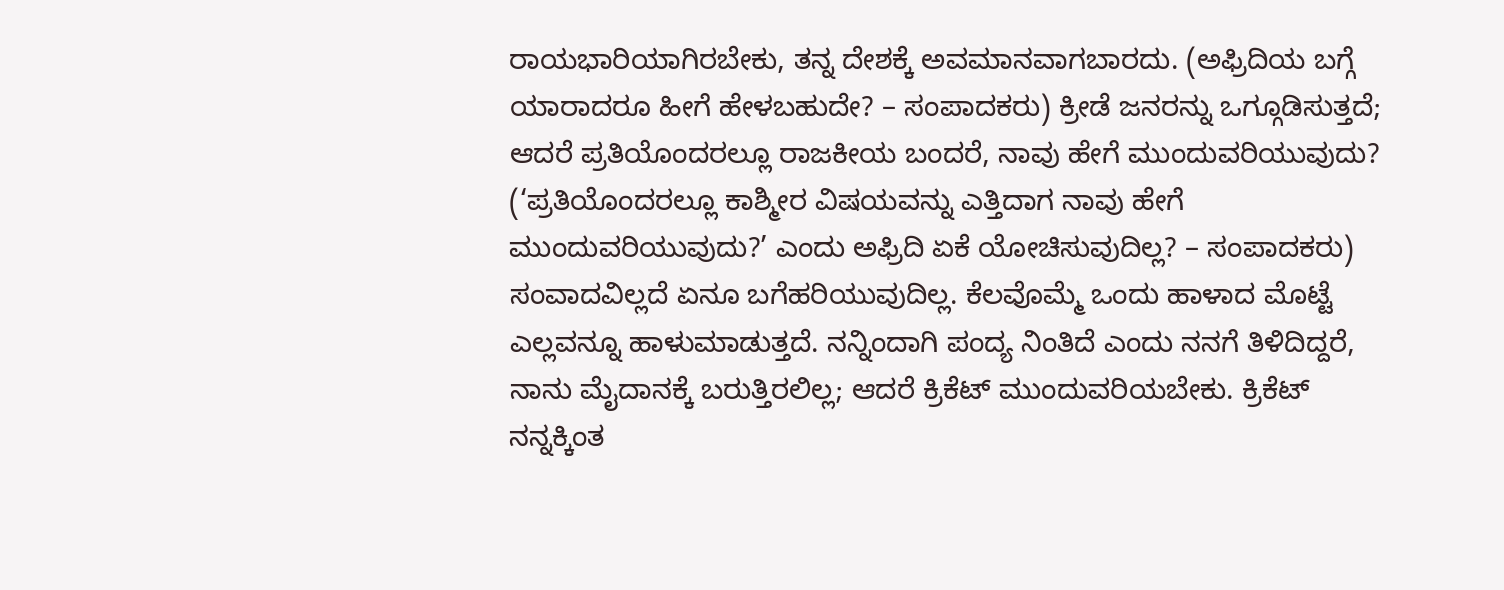ರಾಯಭಾರಿಯಾಗಿರಬೇಕು, ತನ್ನ ದೇಶಕ್ಕೆ ಅವಮಾನವಾಗಬಾರದು. (ಅಫ್ರಿದಿಯ ಬಗ್ಗೆ ಯಾರಾದರೂ ಹೀಗೆ ಹೇಳಬಹುದೇ? – ಸಂಪಾದಕರು) ಕ್ರೀಡೆ ಜನರನ್ನು ಒಗ್ಗೂಡಿಸುತ್ತದೆ; ಆದರೆ ಪ್ರತಿಯೊಂದರಲ್ಲೂ ರಾಜಕೀಯ ಬಂದರೆ, ನಾವು ಹೇಗೆ ಮುಂದುವರಿಯುವುದು? (‘ಪ್ರತಿಯೊಂದರಲ್ಲೂ ಕಾಶ್ಮೀರ ವಿಷಯವನ್ನು ಎತ್ತಿದಾಗ ನಾವು ಹೇಗೆ ಮುಂದುವರಿಯುವುದು?’ ಎಂದು ಅಫ್ರಿದಿ ಏಕೆ ಯೋಚಿಸುವುದಿಲ್ಲ? – ಸಂಪಾದಕರು) ಸಂವಾದವಿಲ್ಲದೆ ಏನೂ ಬಗೆಹರಿಯುವುದಿಲ್ಲ. ಕೆಲವೊಮ್ಮೆ ಒಂದು ಹಾಳಾದ ಮೊಟ್ಟೆ ಎಲ್ಲವನ್ನೂ ಹಾಳುಮಾಡುತ್ತದೆ. ನನ್ನಿಂದಾಗಿ ಪಂದ್ಯ ನಿಂತಿದೆ ಎಂದು ನನಗೆ ತಿಳಿದಿದ್ದರೆ, ನಾನು ಮೈದಾನಕ್ಕೆ ಬರುತ್ತಿರಲಿಲ್ಲ; ಆದರೆ ಕ್ರಿಕೆಟ್ ಮುಂದುವರಿಯಬೇಕು. ಕ್ರಿಕೆಟ್ ನನ್ನಕ್ಕಿಂತ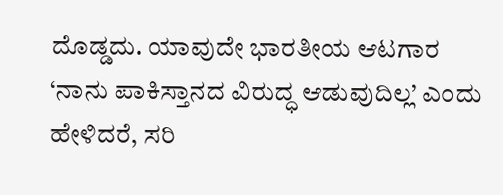ದೊಡ್ಡದು. ಯಾವುದೇ ಭಾರತೀಯ ಆಟಗಾರ ‘ನಾನು ಪಾಕಿಸ್ತಾನದ ವಿರುದ್ಧ ಆಡುವುದಿಲ್ಲ’ ಎಂದು ಹೇಳಿದರೆ, ಸರಿ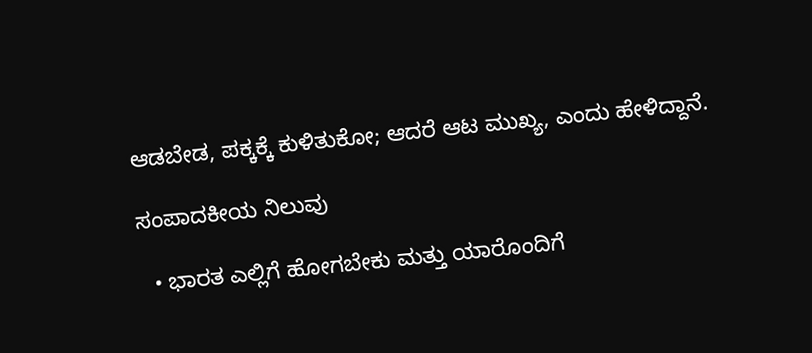ಆಡಬೇಡ, ಪಕ್ಕಕ್ಕೆ ಕುಳಿತುಕೋ; ಆದರೆ ಆಟ ಮುಖ್ಯ, ಎಂದು ಹೇಳಿದ್ದಾನೆ.

ಸಂಪಾದಕೀಯ ನಿಲುವು

  • ಭಾರತ ಎಲ್ಲಿಗೆ ಹೋಗಬೇಕು ಮತ್ತು ಯಾರೊಂದಿಗೆ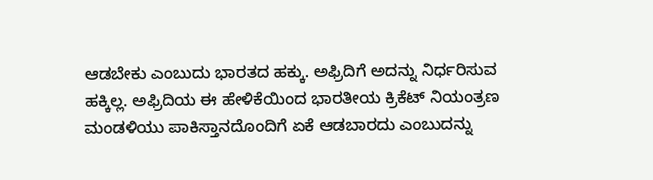ಆಡಬೇಕು ಎಂಬುದು ಭಾರತದ ಹಕ್ಕು. ಅಫ್ರಿದಿಗೆ ಅದನ್ನು ನಿರ್ಧರಿಸುವ ಹಕ್ಕಿಲ್ಲ. ಅಫ್ರಿದಿಯ ಈ ಹೇಳಿಕೆಯಿಂದ ಭಾರತೀಯ ಕ್ರಿಕೆಟ್ ನಿಯಂತ್ರಣ ಮಂಡಳಿಯು ಪಾಕಿಸ್ತಾನದೊಂದಿಗೆ ಏಕೆ ಆಡಬಾರದು ಎಂಬುದನ್ನು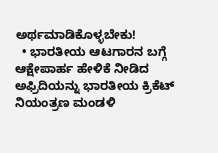ಅರ್ಥಮಾಡಿಕೊಳ್ಳಬೇಕು!
  • ಭಾರತೀಯ ಆಟಗಾರನ ಬಗ್ಗೆ ಆಕ್ಷೇಪಾರ್ಹ ಹೇಳಿಕೆ ನೀಡಿದ ಅಫ್ರಿದಿಯನ್ನು ಭಾರತೀಯ ಕ್ರಿಕೆಟ್ ನಿಯಂತ್ರಣ ಮಂಡಳಿ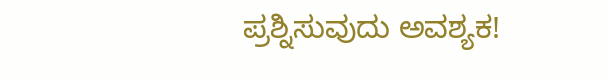ಪ್ರಶ್ನಿಸುವುದು ಅವಶ್ಯಕ!